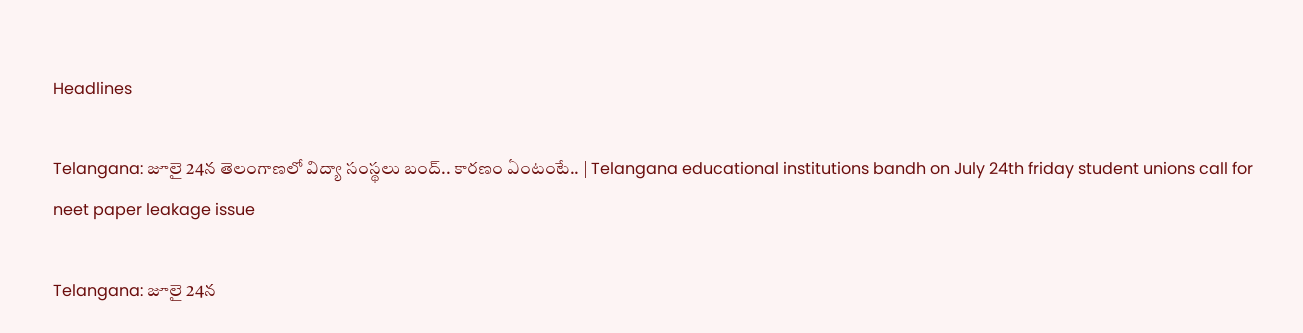Headlines

Telangana: జూలై 24న తెలంగాణలో విద్యా సంస్థలు బంద్‌.. కారణం ఏంటంటే.. | Telangana educational institutions bandh on July 24th friday student unions call for neet paper leakage issue

Telangana: జూలై 24న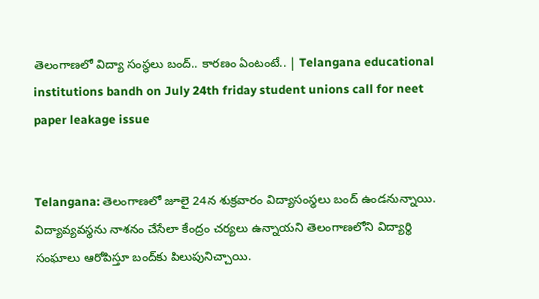తెలంగాణలో విద్యా సంస్థలు బంద్‌.. కారణం ఏంటంటే.. | Telangana educational institutions bandh on July 24th friday student unions call for neet paper leakage issue


Telangana: తెలంగాణలో జూలై 24న శుక్రవారం విద్యాసంస్థలు బంద్‌ ఉండనున్నాయి. విద్యావ్యవస్థను నాశనం చేసేలా కేంద్రం చర్యలు ఉన్నాయని తెలంగాణలోని విద్యార్థి సంఘాలు ఆరోపిస్తూ బంద్‌కు పిలుపునిచ్చాయి.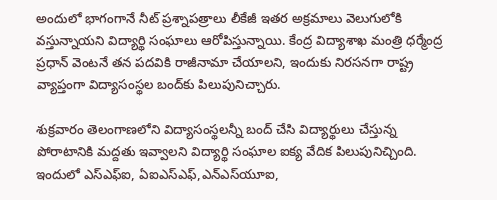అందులో భాగంగానే నీట్ ప్రశ్నాపత్రాలు లీకేజీ ఇతర అక్రమాలు వెలుగులోకి వస్తున్నాయని విద్యార్థి సంఘాలు ఆరోపిస్తున్నాయి. కేంద్ర విద్యాశాఖ మంత్రి ధర్మేంద్ర ప్రధాన్ వెంటనే తన పదవికి రాజీనామా చేయాలని, ఇందుకు నిరసనగా రాష్ట్ర వ్యాప్తంగా విద్యాసంస్థల బంద్‌కు పిలుపునిచ్చారు.

శుక్రవారం తెలంగాణలోని విద్యాసంస్థలన్నీ బంద్ చేసి విద్యార్థులు చేస్తున్న పోరాటానికి మద్దతు ఇవ్వాలని విద్యార్థి సంఘాల ఐక్య వేదిక పిలుపునిచ్చింది. ఇందులో ఎస్‌ఎఫ్‌ఐ, ఏఐఎస్‌ఎఫ్‌,ఎన్‌ఎస్‌యూఐ,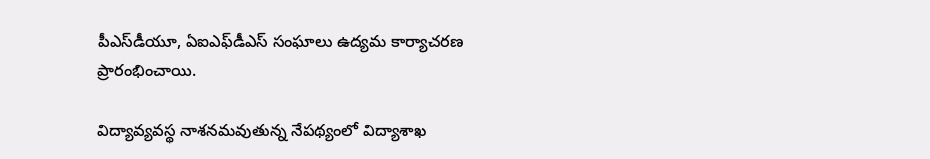పీఎస్‌డీయూ, ఏఐఎఫ్‌డీఎస్‌ సంఘాలు ఉద్యమ కార్యాచరణ ప్రారంభించాయి.

విద్యావ్యవస్థ నాశనమవుతున్న నేపథ్యంలో విద్యాశాఖ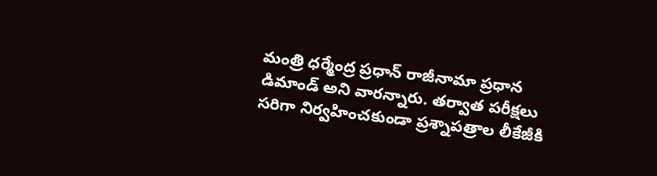మంత్రి ధర్మేంద్ర ప్రధాన్ రాజీనామా ప్రధాన డిమాండ్‌ అని వారన్నారు. తర్వాత పరీక్షలు సరిగా నిర్వహించకుండా ప్రశ్నాపత్రాల లీకేజీకి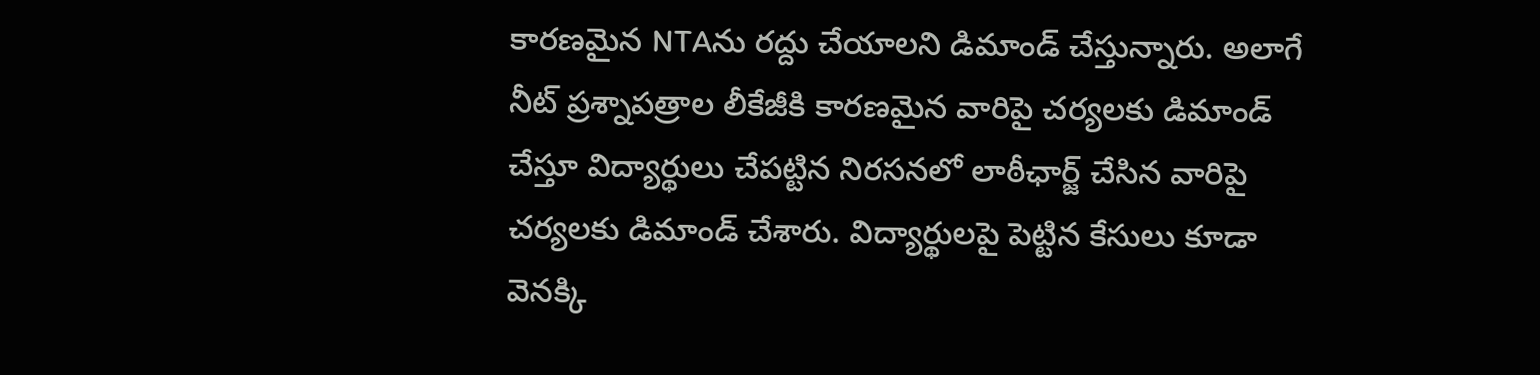కారణమైన NTAను రద్దు చేయాలని డిమాండ్‌ చేస్తున్నారు. అలాగే నీట్‌ ప్రశ్నాపత్రాల లీకేజీకి కారణమైన వారిపై చర్యలకు డిమాండ్ చేస్తూ విద్యార్థులు చేపట్టిన నిరసనలో లాఠీఛార్జ్ చేసిన వారిపై చర్యలకు డిమాండ్ చేశారు. విద్యార్థులపై పెట్టిన కేసులు కూడా వెనక్కి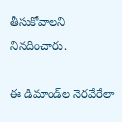తీసుకోవాలని నినదించారు.

ఈ డిమాండ్‌ల నెరవేరేలా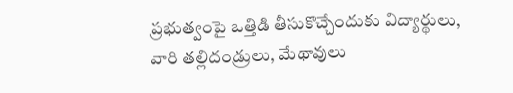ప్రభుత్వంపై ఒత్తిడి తీసుకొచ్చేందుకు విద్యార్థులు, వారి తల్లిదండ్రులు, మేథావులు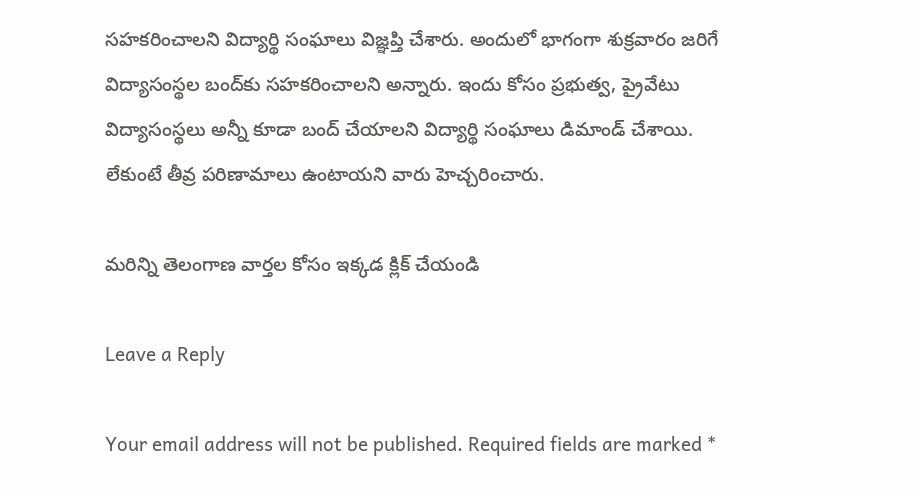సహకరించాలని విద్యార్థి సంఘాలు విజ్ఞప్తి చేశారు. అందులో భాగంగా శుక్రవారం జరిగే విద్యాసంస్థల బంద్‌కు సహకరించాలని అన్నారు. ఇందు కోసం ప్రభుత్వ, ప్రైవేటు విద్యాసంస్థలు అన్నీ కూడా బంద్ చేయాలని విద్యార్థి సంఘాలు డిమాండ్ చేశాయి. లేకుంటే తీవ్ర పరిణామాలు ఉంటాయని వారు హెచ్చరించారు.

మరిన్ని తెలంగాణ వార్తల కోసం ఇక్కడ క్లిక్ చేయండి

Leave a Reply

Your email address will not be published. Required fields are marked *